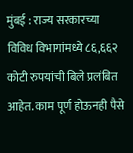मुंबई : राज्य सरकारच्या विविध विभागांमध्ये ८६,६६२ कोटी रुपयांची बिले प्रलंबित आहेत. काम पूर्ण होऊनही पैसे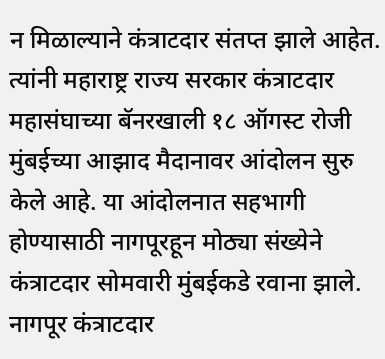न मिळाल्याने कंत्राटदार संतप्त झाले आहेत. त्यांनी महाराष्ट्र राज्य सरकार कंत्राटदार महासंघाच्या बॅनरखाली १८ ऑगस्ट रोजी मुंबईच्या आझाद मैदानावर आंदोलन सुरु केले आहे. या आंदोलनात सहभागी होण्यासाठी नागपूरहून मोठ्या संख्येने कंत्राटदार सोमवारी मुंबईकडे रवाना झाले.
नागपूर कंत्राटदार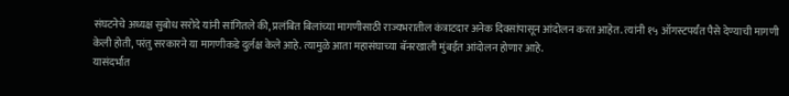संघटनेचे अध्यक्ष सुबोध सरोदे यांनी सांगितले की, प्रलंबित बिलांच्या मागणीसाठी राज्यभरातील कंत्राटदार अनेक दिवसांपासून आंदोलन करत आहेत. त्यांनी १५ ऑगस्टपर्यंत पैसे देण्याची मागणी केली होती, परंतु सरकारने या मागणीकडे दुर्लक्ष केले आहे. त्यामुळे आता महासंघाच्या बॅनरखाली मुंबईत आंदोलन होणार आहे.
यासंदर्भात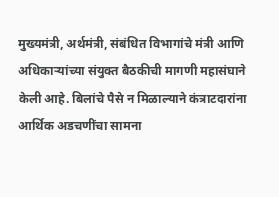मुख्यमंत्री, अर्थमंत्री, संबंधित विभागांचे मंत्री आणि अधिकाऱ्यांच्या संयुक्त बैठकीची मागणी महासंघाने केली आहे. बिलांचे पैसे न मिळाल्याने कंत्राटदारांना आर्थिक अडचणींचा सामना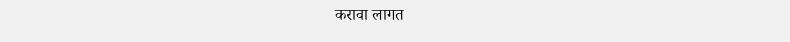करावा लागत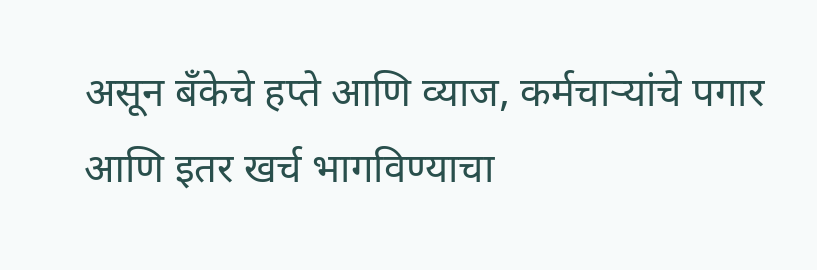असून बँकेचे हप्ते आणि व्याज, कर्मचाऱ्यांचे पगार आणि इतर खर्च भागविण्याचा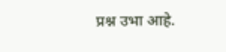प्रश्न उभा आहे.